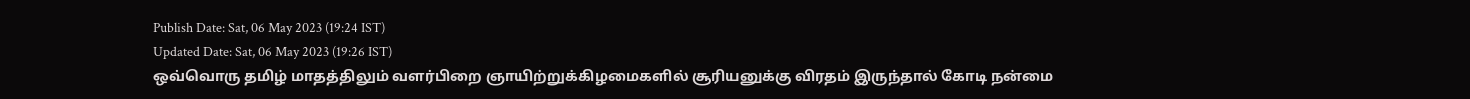Publish Date: Sat, 06 May 2023 (19:24 IST)
Updated Date: Sat, 06 May 2023 (19:26 IST)
ஒவ்வொரு தமிழ் மாதத்திலும் வளர்பிறை ஞாயிற்றுக்கிழமைகளில் சூரியனுக்கு விரதம் இருந்தால் கோடி நன்மை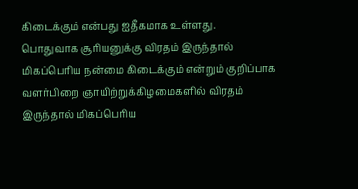கிடைக்கும் என்பது ஐதீகமாக உள்ளது.
பொதுவாக சூரியனுக்கு விரதம் இருந்தால் மிகப்பெரிய நன்மை கிடைக்கும் என்றும் குறிப்பாக வளர்பிறை ஞாயிற்றுக்கிழமைகளில் விரதம் இருந்தால் மிகப்பெரிய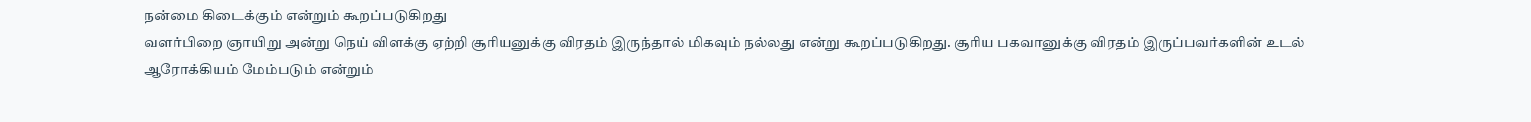நன்மை கிடைக்கும் என்றும் கூறப்படுகிறது
வளர்பிறை ஞாயிறு அன்று நெய் விளக்கு ஏற்றி சூரியனுக்கு விரதம் இருந்தால் மிகவும் நல்லது என்று கூறப்படுகிறது. சூரிய பகவானுக்கு விரதம் இருப்பவர்களின் உடல் ஆரோக்கியம் மேம்படும் என்றும்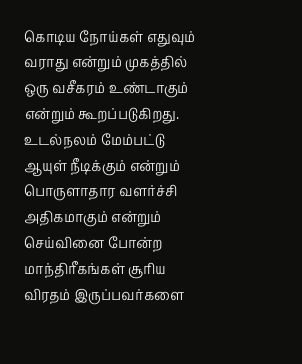கொடிய நோய்கள் எதுவும் வராது என்றும் முகத்தில் ஒரு வசீகரம் உண்டாகும் என்றும் கூறப்படுகிறது.
உடல்நலம் மேம்பட்டு ஆயுள் நீடிக்கும் என்றும் பொருளாதார வளர்ச்சி அதிகமாகும் என்றும் செய்வினை போன்ற மாந்திரீகங்கள் சூரிய விரதம் இருப்பவர்களை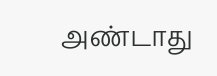அண்டாது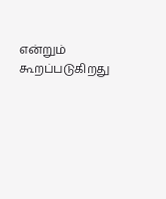என்றும் கூறப்படுகிறது